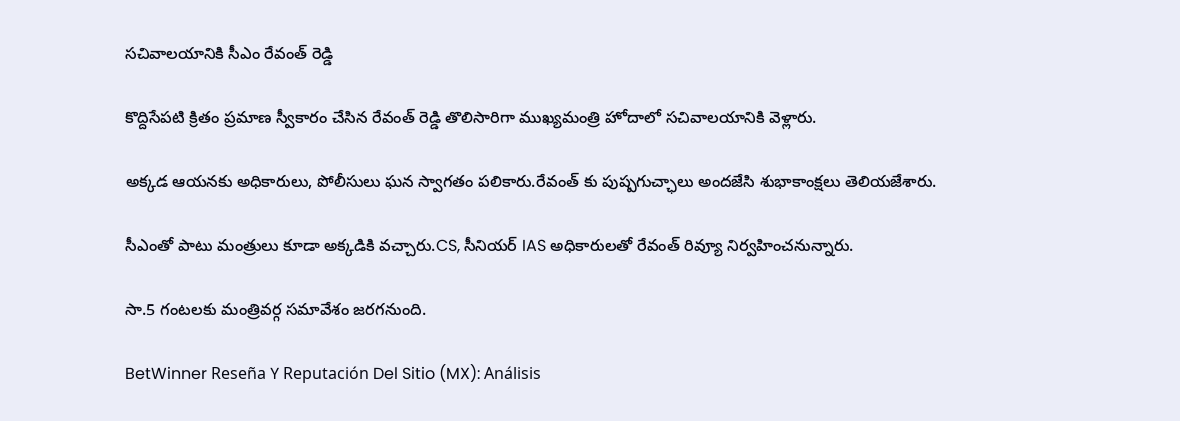సచివాలయానికి సీఎం రేవంత్ రెడ్డి

కొద్దిసేపటి క్రితం ప్రమాణ స్వీకారం చేసిన రేవంత్ రెడ్డి తొలిసారిగా ముఖ్యమంత్రి హోదాలో సచివాలయానికి వెళ్లారు.

అక్కడ ఆయనకు అధికారులు, పోలీసులు ఘన స్వాగతం పలికారు.రేవంత్ కు పుష్పగుచ్ఛాలు అందజేసి శుభాకాంక్షలు తెలియజేశారు.

సీఎంతో పాటు మంత్రులు కూడా అక్కడికి వచ్చారు.CS, సీనియర్ IAS అధికారులతో రేవంత్ రివ్యూ నిర్వహించనున్నారు.

సా.5 గంటలకు మంత్రివర్గ సమావేశం జరగనుంది.

BetWinner Reseña Y Reputación Del Sitio (MX): Análisis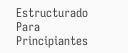Estructurado Para Principiantes